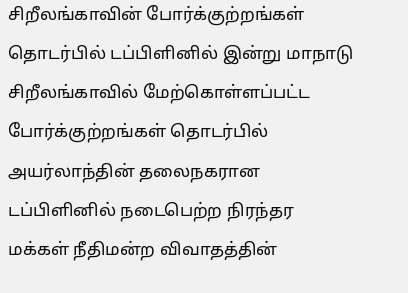சிறீலங்காவின் போர்க்குற்றங்கள் தொடர்பில் டப்பிளினில் இன்று மாநாடு
சிறீலங்காவில் மேற்கொள்ளப்பட்ட போர்க்குற்றங்கள் தொடர்பில் அயர்லாந்தின் தலைநகரான டப்பிளினில் நடைபெற்ற நிரந்தர மக்கள் நீதிமன்ற விவாதத்தின்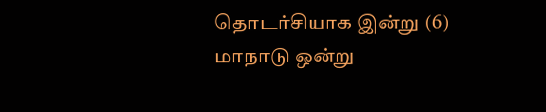தொடர்சியாக இன்று (6) மாநாடு ஒன்று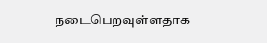நடைபெறவுள்ளதாக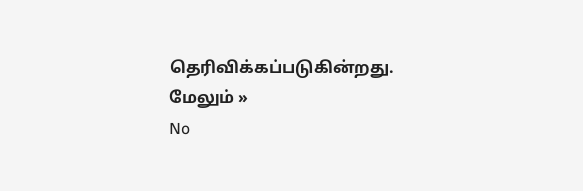தெரிவிக்கப்படுகின்றது. மேலும் »
No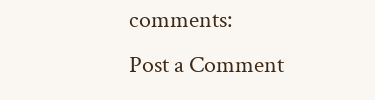comments:
Post a Comment